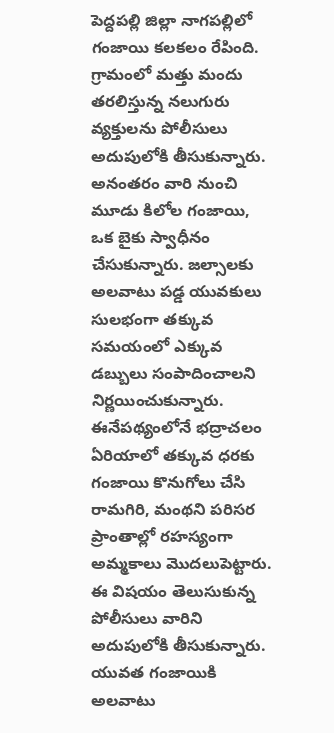పెద్దపల్లి జిల్లా నాగపల్లిలో గంజాయి కలకలం రేపింది. గ్రామంలో మత్తు మందు తరలిస్తున్న నలుగురు వ్యక్తులను పోలీసులు అదుపులోకి తీసుకున్నారు. అనంతరం వారి నుంచి మూడు కిలోల గంజాయి, ఒక బైకు స్వాధీనం చేసుకున్నారు. జల్సాలకు అలవాటు పడ్డ యువకులు సులభంగా తక్కువ సమయంలో ఎక్కువ డబ్బులు సంపాదించాలని నిర్ణయించుకున్నారు. ఈనేపథ్యంలోనే భద్రాచలం ఏరియాలో తక్కువ ధరకు గంజాయి కొనుగోలు చేసి రామగిరి, మంథని పరిసర ప్రాంతాల్లో రహస్యంగా అమ్మకాలు మొదలుపెట్టారు. ఈ విషయం తెలుసుకున్న పోలీసులు వారిని అదుపులోకి తీసుకున్నారు. యువత గంజాయికి అలవాటు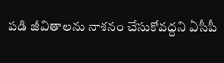పడి జీవితాలను నాశనం చేసుకోవద్దని ఏసీపీ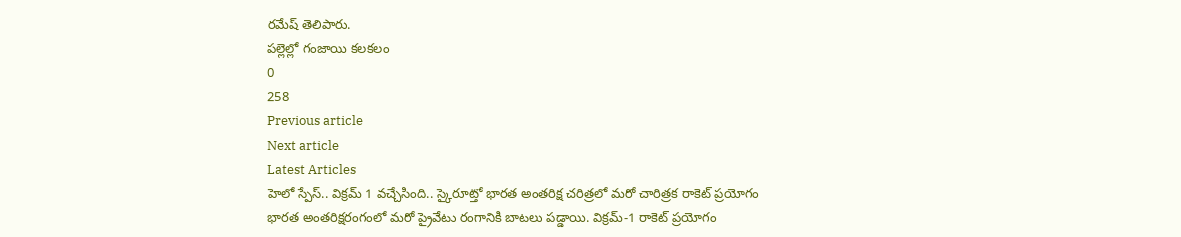రమేష్ తెలిపారు.
పల్లెల్లో గంజాయి కలకలం
0
258
Previous article
Next article
Latest Articles
హెలో స్పేస్.. విక్రమ్ 1 వచ్చేసింది.. స్కైరూట్తో భారత అంతరిక్ష చరిత్రలో మరో చారిత్రక రాకెట్ ప్రయోగం
భారత అంతరిక్షరంగంలో మరో ప్రైవేటు రంగానికి బాటలు పడ్డాయి. విక్రమ్-1 రాకెట్ ప్రయోగం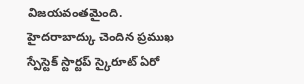విజయవంతమైంది. హైదరాబాద్కు చెందిన ప్రముఖ స్పేస్టెక్ స్టార్టప్ స్కైరూట్ ఏరో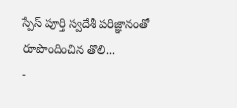స్పేస్ పూర్తి స్వదేశీ పరిజ్ఞానంతో రూపొందించిన తొలి...
-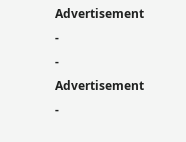Advertisement -
- Advertisement -